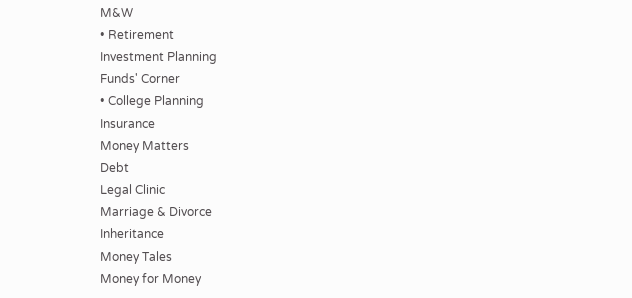M&W
• Retirement
Investment Planning
Funds' Corner
• College Planning
Insurance
Money Matters
Debt
Legal Clinic
Marriage & Divorce
Inheritance
Money Tales
Money for Money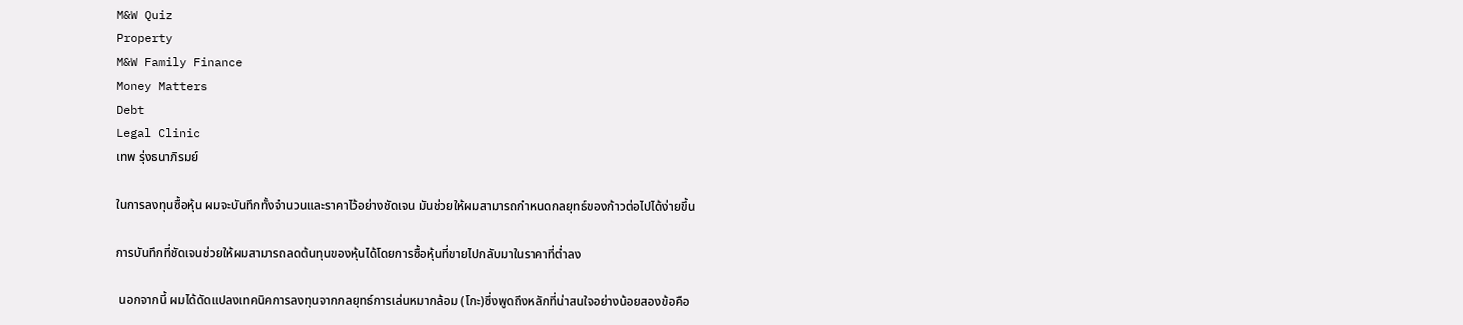M&W Quiz
Property
M&W Family Finance
Money Matters
Debt
Legal Clinic
เทพ รุ่งธนาภิรมย์

ในการลงทุนซื้อหุ้น ผมจะบันทึกทั้งจำนวนและราคาไว้อย่างชัดเจน มันช่วยให้ผมสามารถกำหนดกลยุทธ์ของก้าวต่อไปได้ง่ายขึ้น

การบันทึกที่ชัดเจนช่วยให้ผมสามารถลดต้นทุนของหุ้นได้โดยการซื้อหุ้นที่ขายไปกลับมาในราคาที่ต่ำลง

 นอกจากนี้ ผมได้ดัดแปลงเทคนิคการลงทุนจากกลยุทธ์การเล่นหมากล้อม (โกะ)ซึ่งพูดถึงหลักที่น่าสนใจอย่างน้อยสองข้อคือ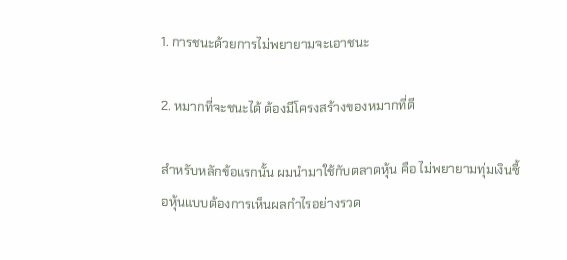1. การชนะด้วยการไม่พยายามจะเอาชนะ

2. หมากที่จะชนะได้ ต้องมีโครงสร้างของหมากที่ดี

สำหรับหลักข้อแรกนั้น ผมนำมาใช้กับตลาดหุ้น คือ ไม่พยายามทุ่มเงินซื้อหุ้นแบบต้องการเห็นผลกำไรอย่างรวด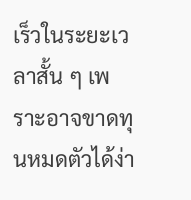เร็วในระยะเวลาสั้น ๆ เพราะอาจขาดทุนหมดตัวได้ง่า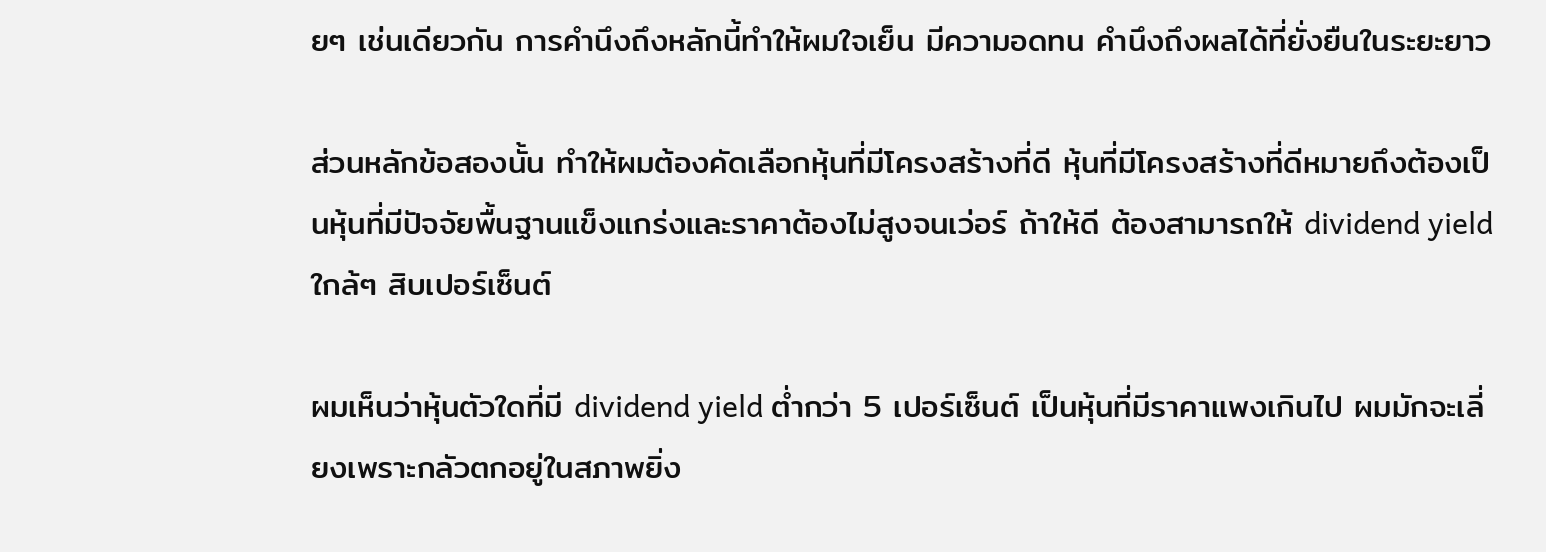ยๆ เช่นเดียวกัน การคำนึงถึงหลักนี้ทำให้ผมใจเย็น มีความอดทน คำนึงถึงผลได้ที่ยั่งยืนในระยะยาว

ส่วนหลักข้อสองนั้น ทำให้ผมต้องคัดเลือกหุ้นที่มีโครงสร้างที่ดี หุ้นที่มีโครงสร้างที่ดีหมายถึงต้องเป็นหุ้นที่มีปัจจัยพื้นฐานแข็งแกร่งและราคาต้องไม่สูงจนเว่อร์ ถ้าให้ดี ต้องสามารถให้ dividend yield ใกล้ๆ สิบเปอร์เซ็นต์

ผมเห็นว่าหุ้นตัวใดที่มี dividend yield ต่ำกว่า 5 เปอร์เซ็นต์ เป็นหุ้นที่มีราคาแพงเกินไป ผมมักจะเลี่ยงเพราะกลัวตกอยู่ในสภาพยิ่ง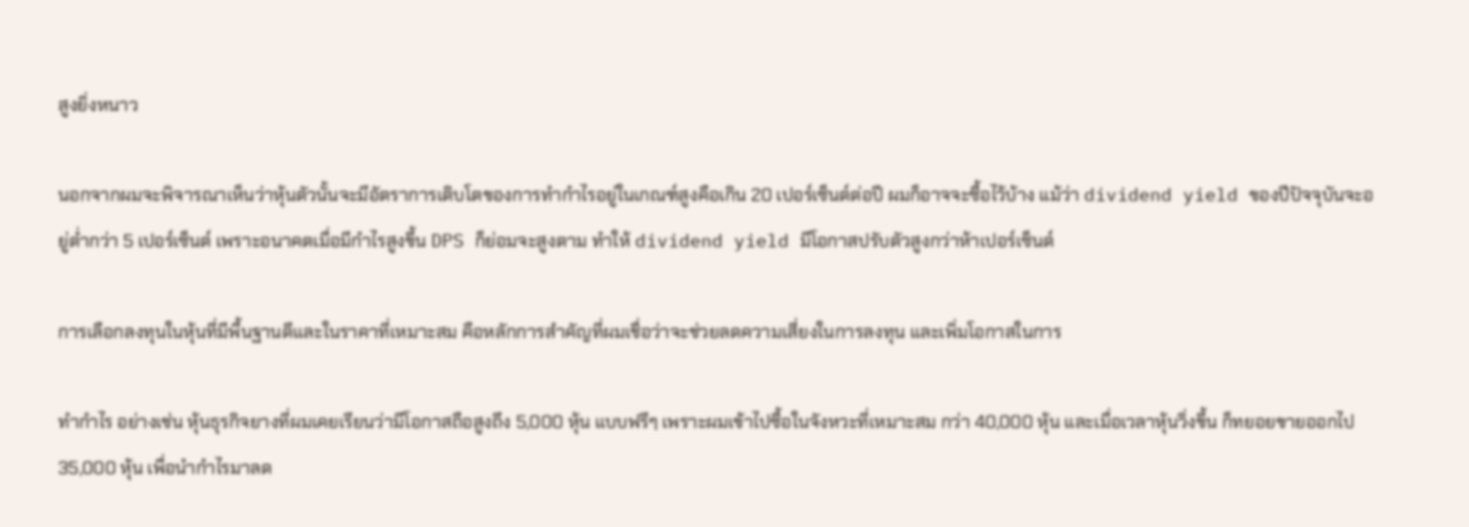สูงยิ่งหนาว

นอกจากผมจะพิจารณาเห็นว่าหุ้นตัวนั้นจะมีอัตราการเติบโตของการทำกำไรอยู่ในเกณฑ์สูงคือเกิน 20 เปอร์เซ็นต์ต่อปี ผมก็อาจจะซื้อไว้บ้าง แม้ว่า dividend yield ของปีปัจจุบันจะอยู่ต่ำกว่า 5 เปอร์เซ็นต์ เพราะอนาคตเมื่อมีกำไรสูงขึ้น DPS ก็ย่อมจะสูงตาม ทำให้ dividend yield มีโอกาสปรับตัวสูงกว่าห้าเปอร์เซ็นต์

การเลือกลงทุนในหุ้นที่มีพื้นฐานดีและในราคาที่เหมาะสม คือหลักการสำคัญที่ผมเชื่อว่าจะช่วยลดความเสี่ยงในการลงทุน และเพิ่มโอกาสในการ

ทำกำไร อย่างเช่น หุ้นธุรกิจยางที่ผมเคยเรียนว่ามีโอกาสถือสูงถึง 5,000 หุ้น แบบฟรีๆ เพราะผมเข้าไปซื้อในจังหวะที่เหมาะสม กว่า 40,000 หุ้น และเมื่อเวลาหุ้นวิ่งขึ้น ก็ทยอยขายออกไป 35,000 หุ้น เพื่อนำกำไรมาลด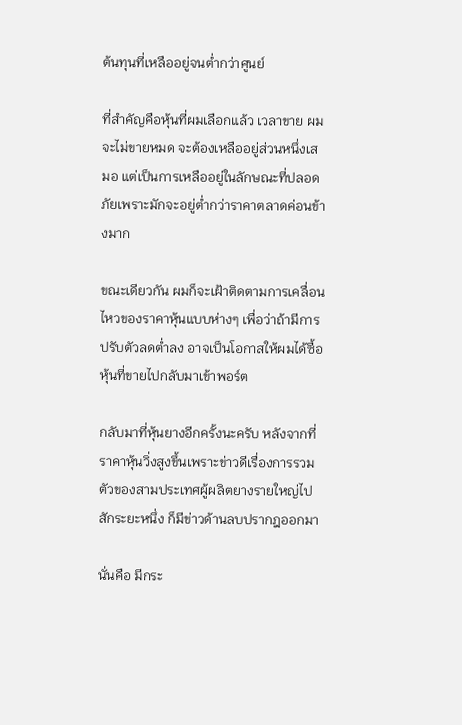ต้นทุนที่เหลืออยู่จนต่ำกว่าศูนย์

ที่สำคัญคือหุ้นที่ผมเลือกแล้ว เวลาขาย ผมจะไม่ขายหมด จะต้องเหลืออยู่ส่วนหนึ่งเสมอ แต่เป็นการเหลืออยู่ในลักษณะที่ปลอดภัยเพราะมักจะอยู่ต่ำกว่าราคาตลาดค่อนข้างมาก

ขณะเดียวกัน ผมก็จะเฝ้าติดตามการเคลื่อนไหวของราคาหุ้นแบบห่างๆ เพื่อว่าถ้ามีการปรับตัวลดต่ำลง อาจเป็นโอกาสให้ผมได้ซื้อหุ้นที่ขายไปกลับมาเข้าพอร์ต

กลับมาที่หุ้นยางอีกครั้งนะครับ หลังจากที่ราคาหุ้นวิ่งสูงขึ้นเพราะข่าวดีเรื่องการรวมตัวของสามประเทศผู้ผลิตยางรายใหญ่ไปสักระยะหนึ่ง ก็มีข่าวด้านลบปรากฎออกมา

นั่นคือ มีกระ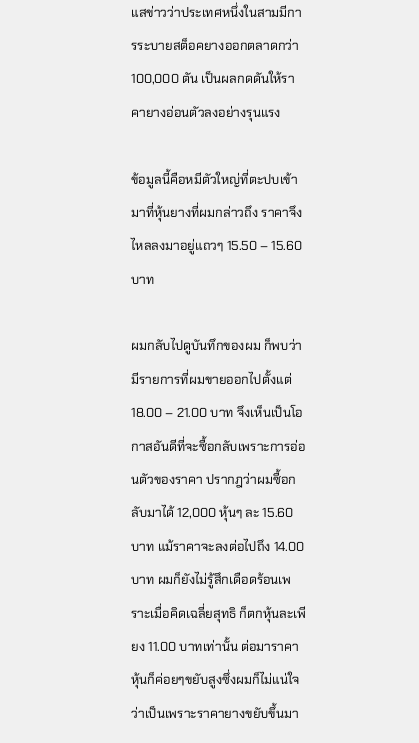แสข่าวว่าประเทศหนึ่งในสามมีการระบายสต็อคยางออกตลาดกว่า 100,000 ตัน เป็นผลกดดันให้ราคายางอ่อนตัวลงอย่างรุนแรง

ข้อมูลนี้คือหมีตัวใหญ่ที่ตะปบเข้ามาที่หุ้นยางที่ผมกล่าวถึง ราคาจึงไหลลงมาอยู่แถวๆ 15.50 – 15.60 บาท

ผมกลับไปดูบันทึกของผม ก็พบว่ามีรายการที่ผมขายออกไปตั้งแต่ 18.00 – 21.00 บาท จึงเห็นเป็นโอกาสอันดีที่จะซื้อกลับเพราะการอ่อนตัวของราคา ปรากฎว่าผมซื้อกลับมาได้ 12,000 หุ้นๆ ละ 15.60 บาท แม้ราคาจะลงต่อไปถึง 14.00 บาท ผมก็ยังไม่รู้สึกเดือดร้อนเพราะเมื่อคิดเฉลี่ยสุทธิ ก็ตกหุ้นละเพียง 11.00 บาทเท่านั้น ต่อมาราคาหุ้นก็ค่อยๆขยับสูงซึ่งผมก็ไม่แน่ใจว่าเป็นเพราะราคายางขยับขึ้นมา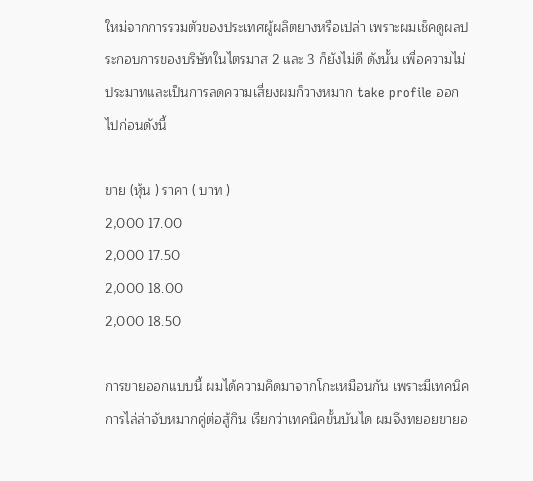ใหม่จากการรวมตัวของประเทศผู้ผลิตยางหรือเปล่า เพราะผมเช็คดูผลประกอบการของบริษัทในไตรมาส 2 และ 3 ก็ยังไม่ดี ดังนั้น เพื่อความไม่ประมาทและเป็นการลดความเสี่ยงผมก็วางหมาก take profile ออกไปก่อนดังนี้

ขาย (หุ้น ) ราคา ( บาท )
2,000 17.00
2,000 17.50
2,000 18.00
2,000 18.50

การขายออกแบบนี้ ผมได้ความคิดมาจากโกะเหมือนกัน เพราะมีเทคนิคการไล่ล่าจับหมากคู่ต่อสู้กิน เรียกว่าเทคนิคขั้นบันได ผมจึงทยอยขายอ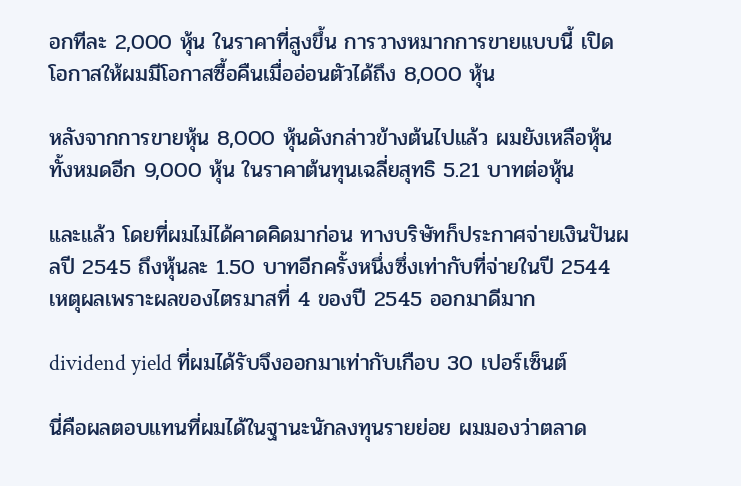อกทีละ 2,000 หุ้น ในราคาที่สูงขึ้น การวางหมากการขายแบบนี้ เปิดโอกาสให้ผมมีโอกาสซื้อคืนเมื่ออ่อนตัวได้ถึง 8,000 หุ้น

หลังจากการขายหุ้น 8,000 หุ้นดังกล่าวข้างต้นไปแล้ว ผมยังเหลือหุ้นทั้งหมดอีก 9,000 หุ้น ในราคาต้นทุนเฉลี่ยสุทธิ 5.21 บาทต่อหุ้น

และแล้ว โดยที่ผมไม่ได้คาดคิดมาก่อน ทางบริษัทก็ประกาศจ่ายเงินปันผลปี 2545 ถึงหุ้นละ 1.50 บาทอีกครั้งหนึ่งซึ่งเท่ากับที่จ่ายในปี 2544 เหตุผลเพราะผลของไตรมาสที่ 4 ของปี 2545 ออกมาดีมาก

dividend yield ที่ผมได้รับจึงออกมาเท่ากับเกือบ 30 เปอร์เซ็นต์

นี่คือผลตอบแทนที่ผมได้ในฐานะนักลงทุนรายย่อย ผมมองว่าตลาด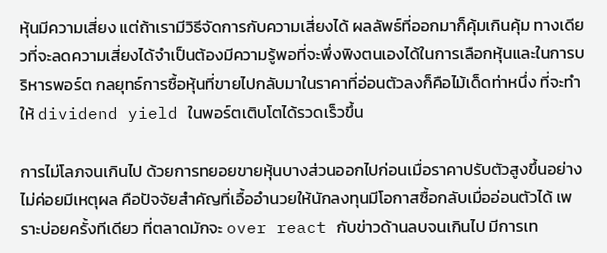หุ้นมีความเสี่ยง แต่ถ้าเรามีวิธีจัดการกับความเสี่ยงได้ ผลลัพธ์ที่ออกมาก็คุ้มเกินคุ้ม ทางเดียวที่จะลดความเสี่ยงได้จำเป็นต้องมีความรู้พอที่จะพึ่งพิงตนเองได้ในการเลือกหุ้นและในการบริหารพอร์ต กลยุทธ์การซื้อหุ้นที่ขายไปกลับมาในราคาที่อ่อนตัวลงก็คือไม้เด็ดท่าหนึ่ง ที่จะทำให้ dividend yield ในพอร์ตเติบโตได้รวดเร็วขึ้น

การไม่โลภจนเกินไป ด้วยการทยอยขายหุ้นบางส่วนออกไปก่อนเมื่อราคาปรับตัวสูงขึ้นอย่างไม่ค่อยมีเหตุผล คือปัจจัยสำคัญที่เอื้ออำนวยให้นักลงทุนมีโอกาสซื้อกลับเมื่ออ่อนตัวได้ เพราะบ่อยครั้งทีเดียว ที่ตลาดมักจะ over react กับข่าวด้านลบจนเกินไป มีการเท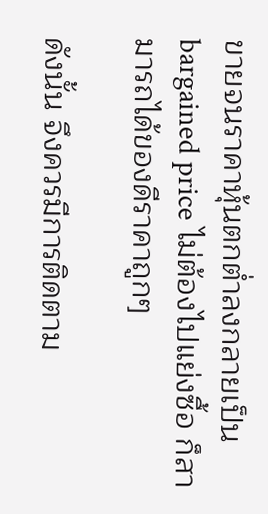ขายจนราคาหุ้นตกต่ำลงกลายเป็น bargained price ไม่ต้องไปแย่งซื้อ ก็สามารถได้ของดีราคาถูกๆ

ดังนั้น จึงควรมีการติดตาม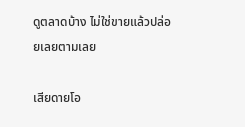ดูตลาดบ้าง ไม่ใช่ขายแล้วปล่อยเลยตามเลย

เสียดายโอ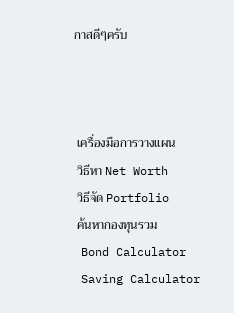กาสดีๆครับ



 เครื่องมือการวางแผน
 วิธีหา Net Worth
 วิธีจัด Portfolio
 ค้นหากองทุนรวม
 Bond Calculator
 Saving Calculator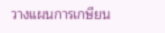วางแผนการเกษียน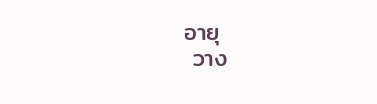อายุ
 วาง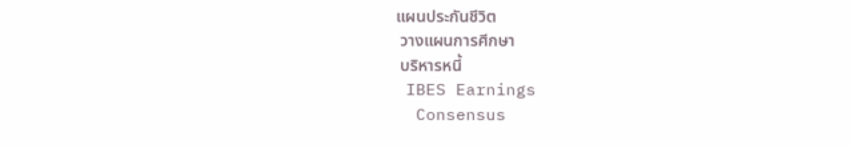แผนประกันชีวิต
 วางแผนการศีกษา
 บริหารหนี้
 IBES Earnings
  Consensus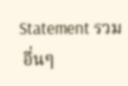Statement รวม
 อื่นๆ